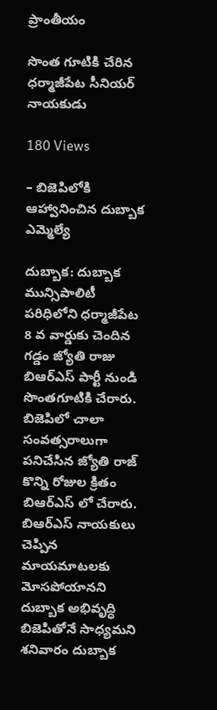ప్రాంతీయం

సొంత గూటికి చేరిన ధర్మాజీపేట సీనియర్ నాయకుడు

180 Views

– బిజెపిలోకి ఆహ్వానించిన దుబ్బాక ఎమ్మెల్యే

దుబ్బాక: దుబ్బాక మున్సిపాలిటీ పరిధిలోని ధర్మాజీపేట 8 వ వార్డుకు చెందిన గడ్డం జ్యోతి రాజు బిఆర్ఎస్ పార్టీ నుండి సొంతగూటికి చేరారు. బిజెపిలో చాలా సంవత్సరాలుగా పనిచేసిన జ్యోతి రాజ్ కొన్ని రోజుల క్రితం బిఆర్ఎస్ లో చేరారు. బిఆర్ఎస్ నాయకులు చెప్పిన మాయమాటలకు మోసపోయానని దుబ్బాక అభివృద్ధి బిజెపితోనే సాధ్యమని శనివారం దుబ్బాక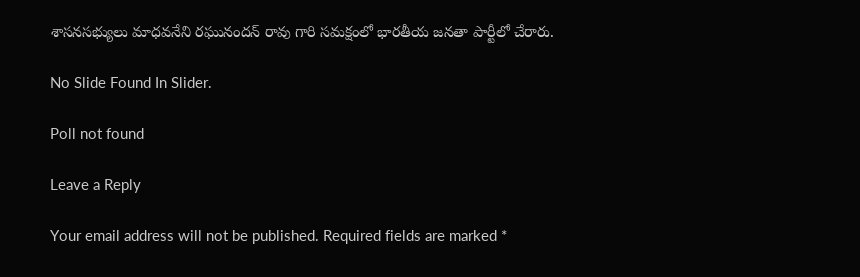శాసనసభ్యులు మాధవనేని రఘునందన్ రావు గారి సమక్షంలో భారతీయ జనతా పార్టీలో చేరారు.

No Slide Found In Slider.

Poll not found

Leave a Reply

Your email address will not be published. Required fields are marked *